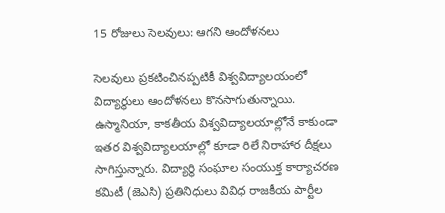15 రోజులు సెలవులు: ఆగని ఆందోళనలు

సెలవులు ప్రకటించినప్పటికీ విశ్వవిద్యాలయంలో విద్యార్థులు ఆందోళనలు కొనసాగుతున్నాయి. ఉస్మానియా, కాకతీయ విశ్వవిద్యాలయాల్లోనే కాకుండా ఇతర విశ్వవిద్యాలయాల్లో కూడా రిలే నిరాహార దీక్షలు సాగిస్తున్నారు. విద్యార్థి సంఘాల సంయుక్త కార్యాచరణ కమిటీ (జెఎసి) ప్రతినిధులు వివిధ రాజకీయ పార్టీల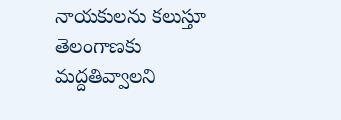నాయకులను కలుస్తూ తెలంగాణకు మద్దతివ్వాలని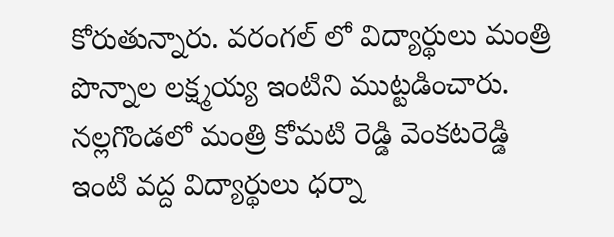కోరుతున్నారు. వరంగల్ లో విద్యార్థులు మంత్రి పొన్నాల లక్ష్మయ్య ఇంటిని ముట్టడించారు. నల్లగొండలో మంత్రి కోమటి రెడ్డి వెంకటరెడ్డి ఇంటి వద్ద విద్యార్థులు ధర్నా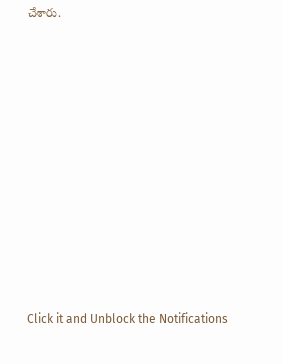చేశారు.












Click it and Unblock the Notifications